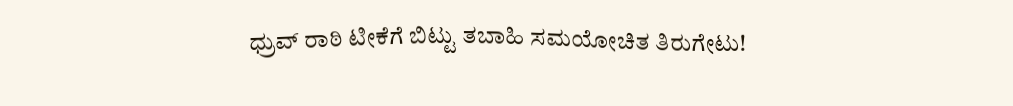ಧ್ರುವ್ ರಾಠಿ ಟೀಕೆಗೆ ಬಿಟ್ಟು ತಬಾಹಿ ಸಮಯೋಚಿತ ತಿರುಗೇಟು!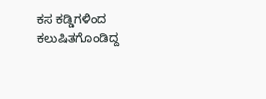ಕಸ ಕಡ್ಡಿಗಳಿಂದ ಕಲುಷಿತಗೊಂಡಿದ್ದ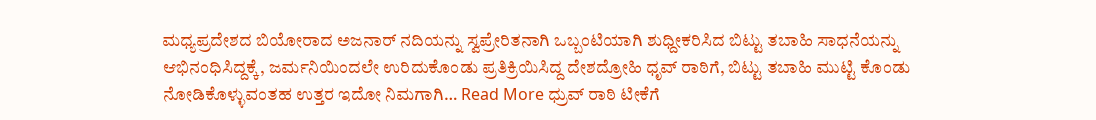ಮಧ್ಯಪ್ರದೇಶದ ಬಿಯೋರಾದ ಅಜನಾರ್ ನದಿಯನ್ನು ಸ್ವಪ್ರೇರಿತನಾಗಿ ಒಬ್ಬಂಟಿಯಾಗಿ ಶುಧ್ದೀಕರಿಸಿದ ಬಿಟ್ಟು ತಬಾಹಿ ಸಾಧನೆಯನ್ನು ಆಭಿನಂಧಿಸಿದ್ದಕ್ಕೆ, ಜರ್ಮನಿಯಿಂದಲೇ ಉರಿದುಕೊಂಡು ಪ್ರತಿಕ್ರಿಯಿಸಿದ್ದ ದೇಶದ್ರೋಹಿ ಧೃವ್ ರಾಠಿಗೆ, ಬಿಟ್ಟು ತಬಾಹಿ ಮುಟ್ಟಿ ಕೊಂಡು ನೋಡಿಕೊಳ್ಳುವಂತಹ ಉತ್ತರ ಇದೋ ನಿಮಗಾಗಿ… Read More ಧ್ರುವ್ ರಾಠಿ ಟೀಕೆಗೆ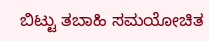ಬಿಟ್ಟು ತಬಾಹಿ ಸಮಯೋಚಿತ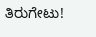ತಿರುಗೇಟು!